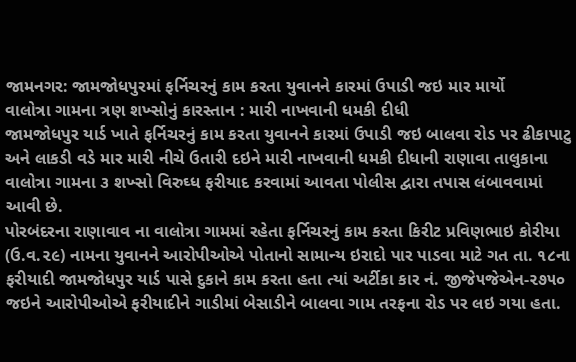જામનગર: જામજોધપુરમાં ફર્નિચરનું કામ કરતા યુવાનને કારમાં ઉપાડી જઇ માર માર્યો
વાલોત્રા ગામના ત્રણ શખ્સોનું કારસ્તાન : મારી નાખવાની ધમકી દીધી
જામજોધપુર યાર્ડ ખાતે ફર્નિચરનું કામ કરતા યુવાનને કારમાં ઉપાડી જઇ બાલવા રોડ પર ઢીકાપાટુ અને લાકડી વડે માર મારી નીચે ઉતારી દઇને મારી નાખવાની ધમકી દીધાની રાણાવા તાલુકાના વાલોત્રા ગામના ૩ શખ્સો વિરુઘ્ધ ફરીયાદ કરવામાં આવતા પોલીસ દ્વારા તપાસ લંબાવવામાં આવી છે.
પોરબંદરના રાણાવાવ ના વાલોત્રા ગામમાં રહેતા ફર્નિચરનું કામ કરતા કિરીટ પ્રવિણભાઇ કોરીયા (ઉ.વ.૨૯) નામના યુવાનને આરોપીઓએ પોતાનો સામાન્ય ઇરાદો પાર પાડવા માટે ગત તા. ૧૮ના ફરીયાદી જામજોધપુર યાર્ડ પાસે દુકાને કામ કરતા હતા ત્યાં અર્ટીકા કાર નં. જીજે૫જેએન-૨૭૫૦ જઇને આરોપીઓએ ફરીયાદીને ગાડીમાં બેસાડીને બાલવા ગામ તરફના રોડ પર લઇ ગયા હતા.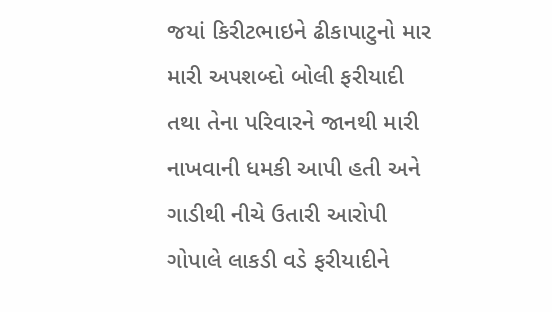જયાં કિરીટભાઇને ઢીકાપાટુનો માર મારી અપશબ્દો બોલી ફરીયાદી તથા તેના પરિવારને જાનથી મારી નાખવાની ધમકી આપી હતી અને ગાડીથી નીચે ઉતારી આરોપી ગોપાલે લાકડી વડે ફરીયાદીને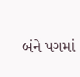બંને પગમાં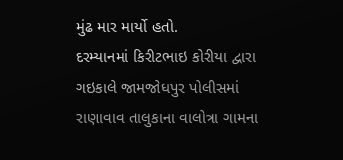મુંઢ માર માર્યો હતો.
દરમ્યાનમાં કિરીટભાઇ કોરીયા દ્વારા ગઇકાલે જામજોધપુર પોલીસમાં રાણાવાવ તાલુકાના વાલોત્રા ગામના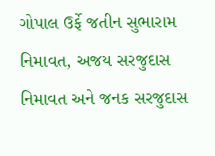ગોપાલ ઉર્ફે જતીન સુભારામ નિમાવત, અજય સરજુદાસ નિમાવત અને જનક સરજુદાસ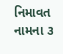નિમાવત નામના ૩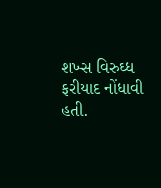શખ્સ વિરુઘ્ધ ફરીયાદ નોંધાવી હતી.